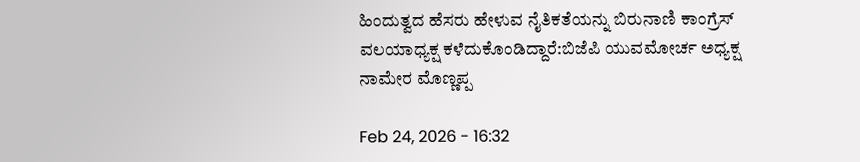ಹಿಂದುತ್ವದ ಹೆಸರು ಹೇಳುವ ನೈತಿಕತೆಯನ್ನು ಬಿರುನಾಣಿ ಕಾಂಗ್ರೆಸ್ ವಲಯಾಧ್ಯಕ್ಷ ಕಳೆದುಕೊಂಡಿದ್ದಾರೆ:ಬಿಜೆಪಿ‌ ಯುವಮೋರ್ಚ ಅಧ್ಯಕ್ಷ ನಾಮೇರ ಮೊಣ್ಣಪ್ಪ

Feb 24, 2026 - 16:32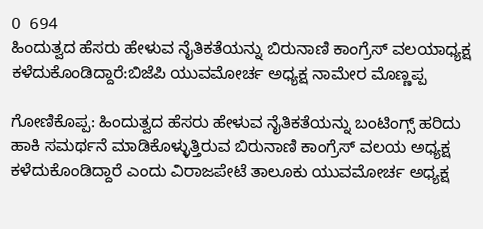0  694
ಹಿಂದುತ್ವದ ಹೆಸರು ಹೇಳುವ ನೈತಿಕತೆಯನ್ನು ಬಿರುನಾಣಿ ಕಾಂಗ್ರೆಸ್ ವಲಯಾಧ್ಯಕ್ಷ ಕಳೆದುಕೊಂಡಿದ್ದಾರೆ:ಬಿಜೆಪಿ‌ ಯುವಮೋರ್ಚ ಅಧ್ಯಕ್ಷ ನಾಮೇರ ಮೊಣ್ಣಪ್ಪ

ಗೋಣಿಕೊಪ್ಪ: ಹಿಂದುತ್ವದ ಹೆಸರು ಹೇಳುವ ನೈತಿಕತೆಯನ್ನು ಬಂಟಿಂಗ್ಸ್ ಹರಿದು ಹಾಕಿ ಸಮರ್ಥನೆ ಮಾಡಿಕೊಳ್ಳುತ್ತಿರುವ ಬಿರುನಾಣಿ ಕಾಂಗ್ರೆಸ್ ವಲಯ ಅಧ್ಯಕ್ಷ ಕಳೆದುಕೊಂಡಿದ್ದಾರೆ ಎಂದು ವಿರಾಜಪೇಟೆ ತಾಲೂಕು ಯುವಮೋರ್ಚ ಅಧ್ಯಕ್ಷ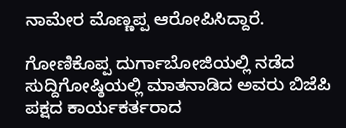ನಾಮೇರ ಮೊಣ್ಣಪ್ಪ ಆರೋಪಿಸಿದ್ದಾರೆ.

ಗೋಣಿಕೊಪ್ಪ ದುರ್ಗಾಬೋಜಿಯಲ್ಲಿ ನಡೆದ ಸುದ್ದಿಗೋಷ್ಠಿಯಲ್ಲಿ ಮಾತನಾಡಿದ ಅವರು ಬಿಜೆಪಿ ಪಕ್ಷದ ಕಾರ್ಯಕರ್ತರಾದ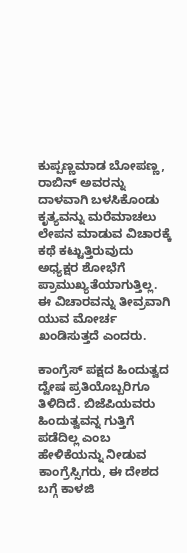ಕುಪ್ಪಣ್ಣಮಾಡ ಬೋಪಣ್ಣ, ರಾಬಿನ್ ಅವರನ್ನು ದಾಳವಾಗಿ ಬಳಸಿಕೊಂಡು ಕೃತ್ಯವನ್ನು ಮರೆಮಾಚಲು ಲೇಪನ ಮಾಡುವ ವಿಚಾರಕ್ಕೆ ಕಥೆ ಕಟ್ಟುತ್ತಿರುವುದು ಅಧ್ಯಕ್ಷರ ಶೋಭೆಗೆ ಪ್ರಾಮುಖ್ಯತೆಯಾಗುತ್ತಿಲ್ಲ. ಈ ವಿಚಾರವನ್ನು ತೀವ್ರವಾಗಿ ಯುವ ಮೋರ್ಚ ಖಂಡಿಸುತ್ತದೆ ಎಂದರು.

ಕಾಂಗ್ರೆಸ್ ಪಕ್ಷದ ಹಿಂದುತ್ವದ ದ್ವೇಷ ಪ್ರತಿಯೊಬ್ಬರಿಗೂ ತಿಳಿದಿದೆ. ಬಿಜೆಪಿಯವರು ಹಿಂದುತ್ವವನ್ನ ಗುತ್ತಿಗೆ ಪಡೆದಿಲ್ಲ ಎಂಬ ಹೇಳಿಕೆಯನ್ನು ನೀಡುವ ಕಾಂಗ್ರೆಸ್ಸಿಗರು, ಈ ದೇಶದ ಬಗ್ಗೆ ಕಾಳಜಿ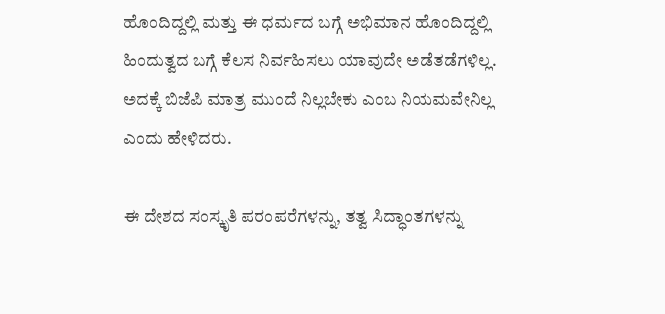ಹೊಂದಿದ್ದಲ್ಲಿ ಮತ್ತು ಈ ಧರ್ಮದ ಬಗ್ಗೆ ಅಭಿಮಾನ ಹೊಂದಿದ್ದಲ್ಲಿ ಹಿಂದುತ್ವದ ಬಗ್ಗೆ ಕೆಲಸ ನಿರ್ವಹಿಸಲು ಯಾವುದೇ ಅಡೆತಡೆಗಳಿಲ್ಲ. ಅದಕ್ಕೆ ಬಿಜೆಪಿ ಮಾತ್ರ ಮುಂದೆ ನಿಲ್ಲಬೇಕು ಎಂಬ ನಿಯಮವೇನಿಲ್ಲ ಎಂದು ಹೇಳಿದರು.

ಈ ದೇಶದ ಸಂಸ್ಕೃತಿ ಪರಂಪರೆಗಳನ್ನು, ತತ್ವ ಸಿದ್ಧಾಂತಗಳನ್ನು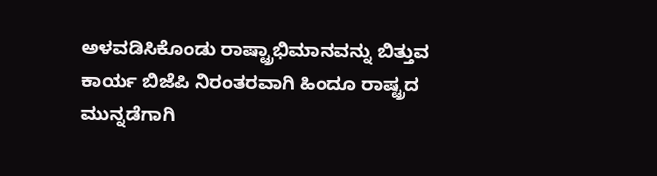ಅಳವಡಿಸಿಕೊಂಡು ರಾಷ್ಟ್ರಾಭಿಮಾನವನ್ನು ಬಿತ್ತುವ ಕಾರ್ಯ ಬಿಜೆಪಿ ನಿರಂತರವಾಗಿ ಹಿಂದೂ ರಾಷ್ಟ್ರದ ಮುನ್ನಡೆಗಾಗಿ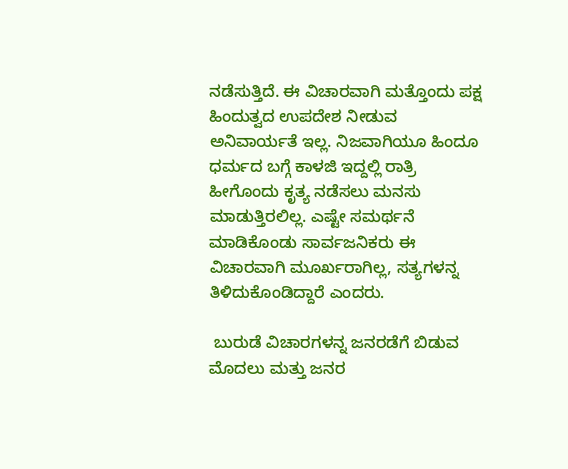ನಡೆಸುತ್ತಿದೆ. ಈ ವಿಚಾರವಾಗಿ ಮತ್ತೊಂದು ಪಕ್ಷ ಹಿಂದುತ್ವದ ಉಪದೇಶ ನೀಡುವ ಅನಿವಾರ್ಯತೆ ಇಲ್ಲ. ನಿಜವಾಗಿಯೂ ಹಿಂದೂ ಧರ್ಮದ ಬಗ್ಗೆ ಕಾಳಜಿ ಇದ್ದಲ್ಲಿ ರಾತ್ರಿ ಹೀಗೊಂದು ಕೃತ್ಯ ನಡೆಸಲು ಮನಸು ಮಾಡುತ್ತಿರಲಿಲ್ಲ. ಎಷ್ಟೇ ಸಮರ್ಥನೆ ಮಾಡಿಕೊಂಡು ಸಾರ್ವಜನಿಕರು ಈ ವಿಚಾರವಾಗಿ ಮೂರ್ಖರಾಗಿಲ್ಲ, ಸತ್ಯಗಳನ್ನ ತಿಳಿದುಕೊಂಡಿದ್ದಾರೆ ಎಂದರು.

 ಬುರುಡೆ ವಿಚಾರಗಳನ್ನ ಜನರಡೆಗೆ ಬಿಡುವ ಮೊದಲು ಮತ್ತು ಜನರ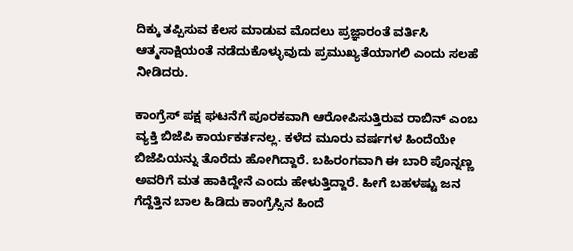ದಿಕ್ಕು ತಪ್ಪಿಸುವ ಕೆಲಸ ಮಾಡುವ ಮೊದಲು ಪ್ರಜ್ಞಾರಂತೆ ವರ್ತಿಸಿ ಆತ್ಮಸಾಕ್ಷಿಯಂತೆ ನಡೆದುಕೊಳ್ಳುವುದು ಪ್ರಮುಖ್ಯತೆಯಾಗಲಿ ಎಂದು ಸಲಹೆ ನೀಡಿದರು.

ಕಾಂಗ್ರೆಸ್ ಪಕ್ಷ ಘಟನೆಗೆ ಪೂರಕವಾಗಿ ಆರೋಪಿಸುತ್ತಿರುವ ರಾಬಿನ್ ಎಂಬ ವ್ಯಕ್ತಿ ಬಿಜೆಪಿ ಕಾರ್ಯಕರ್ತನಲ್ಲ. ಕಳೆದ ಮೂರು ವರ್ಷಗಳ ಹಿಂದೆಯೇ ಬಿಜೆಪಿಯನ್ನು ತೊರೆದು ಹೋಗಿದ್ದಾರೆ. ಬಹಿರಂಗವಾಗಿ ಈ ಬಾರಿ ಪೊನ್ನಣ್ಣ ಅವರಿಗೆ ಮತ ಹಾಕಿದ್ದೇನೆ ಎಂದು ಹೇಳುತ್ತಿದ್ದಾರೆ. ಹೀಗೆ ಬಹಳಷ್ಟು ಜನ ಗೆದ್ದೆತ್ತಿನ ಬಾಲ ಹಿಡಿದು ಕಾಂಗ್ರೆಸ್ಸಿನ ಹಿಂದೆ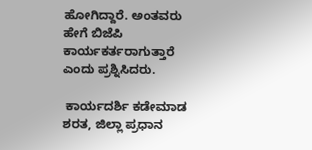ಹೋಗಿದ್ದಾರೆ. ಅಂತವರು ಹೇಗೆ ಬಿಜೆಪಿ ಕಾರ್ಯಕರ್ತರಾಗುತ್ತಾರೆ ಎಂದು ಪ್ರಶ್ನಿಸಿದರು.

 ಕಾರ್ಯದರ್ಶಿ ಕಡೇಮಾಡ ಶರತ, ಜಿಲ್ಲಾ ಪ್ರಧಾನ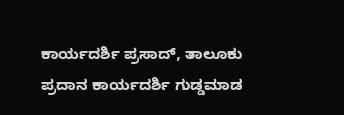ಕಾರ್ಯದರ್ಶಿ ಪ್ರಸಾದ್, ತಾಲೂಕು ಪ್ರದಾನ ಕಾರ್ಯದರ್ಶಿ ಗುಡ್ಡಮಾಡ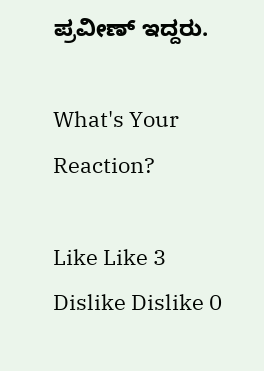ಪ್ರವೀಣ್ ಇದ್ದರು.

What's Your Reaction?

Like Like 3
Dislike Dislike 0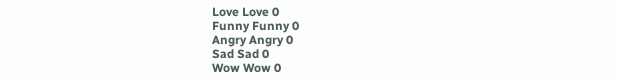Love Love 0
Funny Funny 0
Angry Angry 0
Sad Sad 0
Wow Wow 0